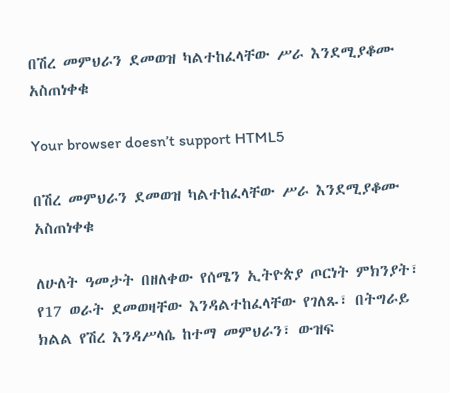በሽረ መምህራን ደመወዝ ካልተከፈላቸው ሥራ እንደሚያቆሙ አስጠነቀቁ

Your browser doesn’t support HTML5

በሽረ መምህራን ደመወዝ ካልተከፈላቸው ሥራ እንደሚያቆሙ አስጠነቀቁ

ለሁለት ዓመታት በዘለቀው የሰሜን ኢትዮጵያ ጦርነት ምክንያት፣ የ17 ወራት ደመወዛቸው እንዳልተከፈላቸው የገለጹ፣ በትግራይ ክልል የሽረ እንዳሥላሴ ከተማ መምህራን፣ ውዝፍ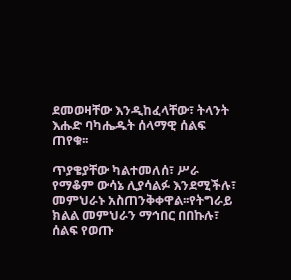ደመወዛቸው እንዲከፈላቸው፣ ትላንት እሑድ ባካሔዱት ሰላማዊ ሰልፍ ጠየቁ፡፡

ጥያቄያቸው ካልተመለሰ፣ ሥራ የማቆም ውሳኔ ሊያሳልፉ እንደሚችሉ፣ መምህራኑ አስጠንቅቀዋል፡፡የትግራይ ክልል መምህራን ማኅበር በበኩሉ፣ ሰልፍ የወጡ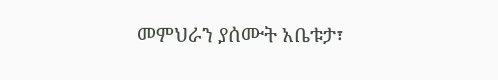መምህራን ያሰሙት አቤቱታ፣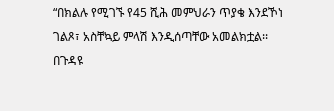“በክልሉ የሚገኙ የ45 ሺሕ መምህራን ጥያቄ እንደኾነ ገልጾ፣ አስቸኳይ ምላሽ እንዲሰጣቸው አመልክቷል፡፡ በጉዳዩ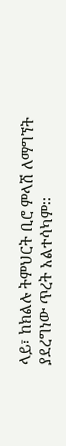ላይ፣ ከክልሉ ትምህርት ቢሮ ምላሽ ለማግኘት ያደረግነው ጥረት አልተሳካም፡፡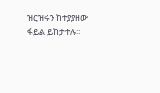ዝርዝሩን ከተያያዘው ፋይል ይከታተሉ።